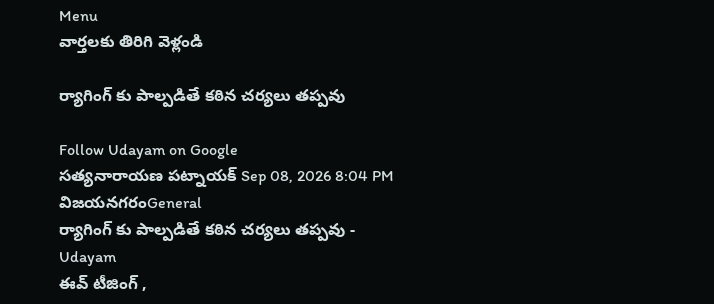Menu
వార్తలకు తిరిగి వెళ్లండి

ర్యాగింగ్ కు పాల్పడితే కఠిన చర్యలు తప్పవు

Follow Udayam on Google
సత్యనారాయణ పట్నాయక్ Sep 08, 2026 8:04 PM విజయనగరంGeneral
ర్యాగింగ్ కు పాల్పడితే కఠిన చర్యలు తప్పవు - Udayam
ఈవ్‌ టీజింగ్‌ ,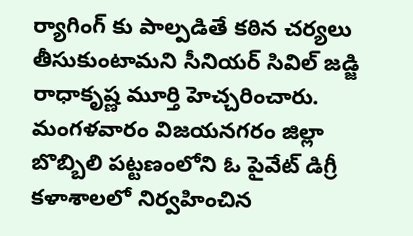ర్యాగింగ్ కు పాల్పడితే కఠిన చర్యలు తీసుకుంటామని సీనియర్‌ సివిల్‌ జడ్జి రాధాకృష్ణ మూర్తి హెచ్చరించారు. మంగళవారం విజయనగరం జిల్లా బొబ్బిలి పట్టణంలోని ఓ పైవేట్‌ డిగ్రీ కళాశాలలో నిర్వహించిన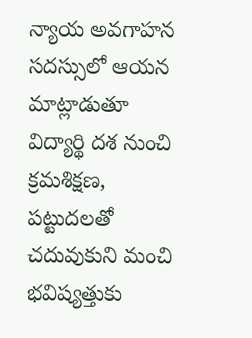న్యాయ అవగాహన సదస్సులో ఆయన మాట్లాడుతూ విద్యార్థి దశ నుంచి క్రమశిక్షణ, పట్టుదలతో చదువుకుని మంచి భవిష్యత్తుకు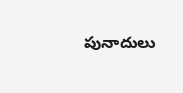పునాదులు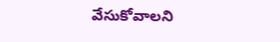వేసుకోవాలని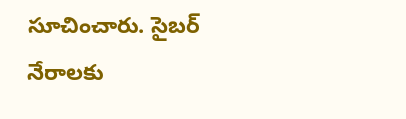సూచించారు. సైబర్‌ నేరాలకు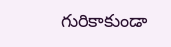గురికాకుండా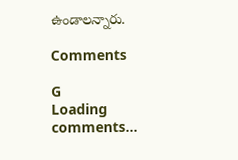ఉండాలన్నారు.

Comments

G
Loading comments...